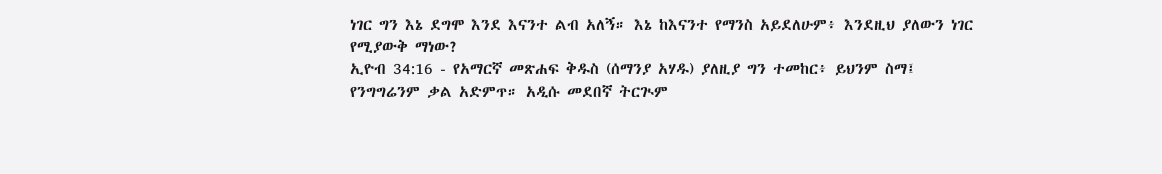ነገር ግን እኔ ደግሞ እንደ እናንተ ልብ አለኝ። እኔ ከእናንተ የማንስ አይደለሁም፥ እንደዚህ ያለውን ነገር የሚያውቅ ማነው?
ኢዮብ 34:16 - የአማርኛ መጽሐፍ ቅዱስ (ሰማንያ አሃዱ) ያለዚያ ግን ተመከር፥ ይህንም ስማ፤ የንግግሬንም ቃል አድምጥ። አዲሱ መደበኛ ትርጒም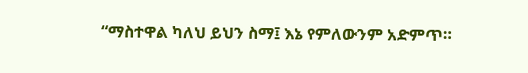“ማስተዋል ካለህ ይህን ስማ፤ እኔ የምለውንም አድምጥ።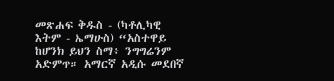መጽሐፍ ቅዱስ - (ካቶሊካዊ እትም - ኤማሁስ) “አስተዋይ ከሆንክ ይህን ስማ፥ ንግግሬንም አድምጥ። አማርኛ አዲሱ መደበኛ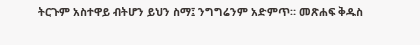ትርጉም አስተዋይ ብትሆን ይህን ስማ፤ ንግግሬንም አድምጥ። መጽሐፍ ቅዱስ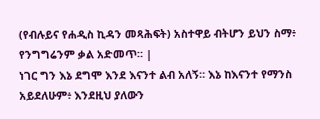(የብሉይና የሐዲስ ኪዳን መጻሕፍት) አስተዋይ ብትሆን ይህን ስማ፥ የንግግሬንም ቃል አድመጥ። |
ነገር ግን እኔ ደግሞ እንደ እናንተ ልብ አለኝ። እኔ ከእናንተ የማንስ አይደለሁም፥ እንደዚህ ያለውን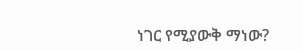ነገር የሚያውቅ ማነው?